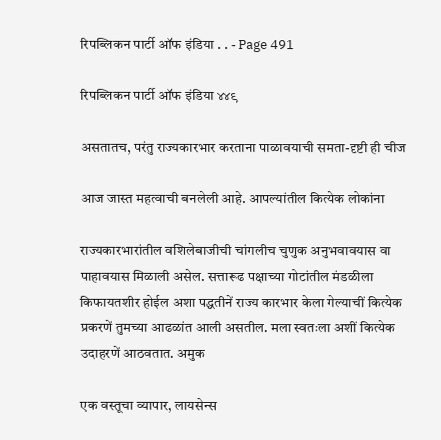रिपब्लिकन पार्टी ऑफ इंडिया . . - Page 491

रिपब्लिकन पार्टी ऑफ इंडिया ४४९

असतातच, परंतु राज्यकारभार करताना पाळावयाची समता-दृष्टी ही चीज

आज जास्त महत्वाची बनलेली आहे. आपल्यांतील कित्येक लोकांना

राज्यकारभारांतील वशिलेबाजीची चांगलीच चुणुक अनुभवावयास वा पाहावयास मिळाली असेल. सत्तारूढ पक्षाच्या गोटांतील मंडळीला किफायतशीर होईल अशा पद्धतीनें राज्य कारभार केला गेल्याचीं कित्येक प्रकरणें तुमच्या आढळांत आली असतील. मला स्वतःला अशीं कित्येक उदाहरणें आठवतात. अमुक

एक वस्तूचा व्यापार, लायसेन्स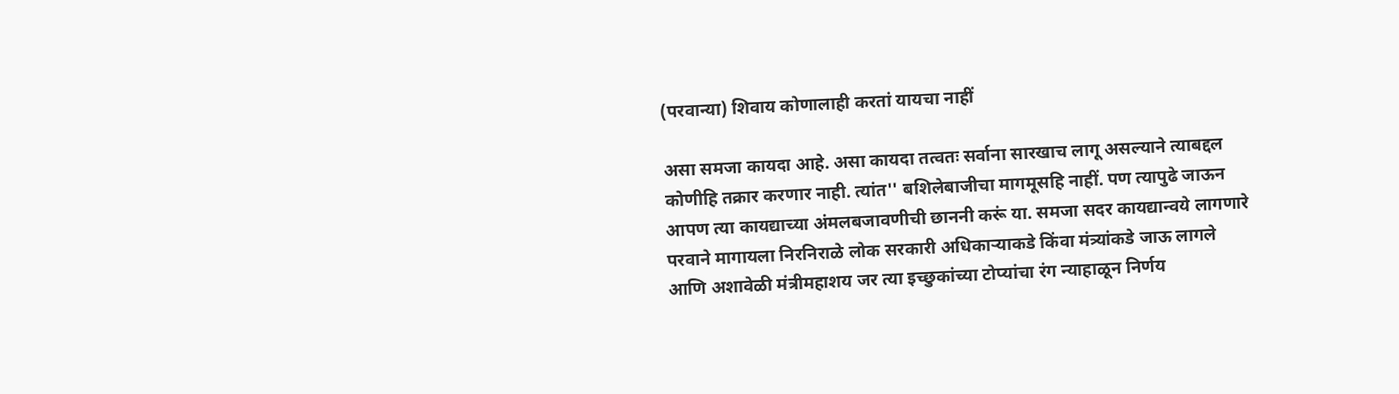(परवान्या) शिवाय कोणालाही करतां यायचा नाहीं

असा समजा कायदा आहे. असा कायदा तत्वतः सर्वाना सारखाच लागू असल्याने त्याबद्दल कोणीहि तक्रार करणार नाही. त्यांत'' बशिलेबाजीचा मागमूसहि नाहीं. पण त्यापुढे जाऊन आपण त्या कायद्याच्या अंमलबजावणीची छाननी करूं या. समजा सदर कायद्यान्वये लागणारे परवाने मागायला निरनिराळे लोक सरकारी अधिकाऱ्याकडे किंवा मंत्र्यांकडे जाऊ लागले आणि अशावेळी मंत्रीमहाशय जर त्या इच्छुकांच्या टोप्यांचा रंग न्याहाळून निर्णय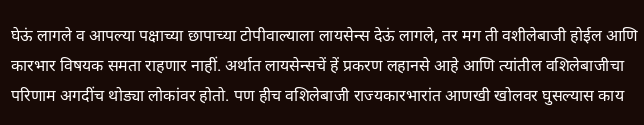घेऊं लागले व आपल्या पक्षाच्या छापाच्या टोपीवाल्याला लायसेन्स देऊं लागले, तर मग ती वशीलेबाजी होईल आणि कारभार विषयक समता राहणार नाहीं. अर्थात लायसेन्सचें हें प्रकरण लहानसे आहे आणि त्यांतील वशिलेबाजीचा परिणाम अगदींच थोड्या लोकांवर होतो. पण हीच वशिलेबाजी राज्यकारभारांत आणखी खोलवर घुसल्यास काय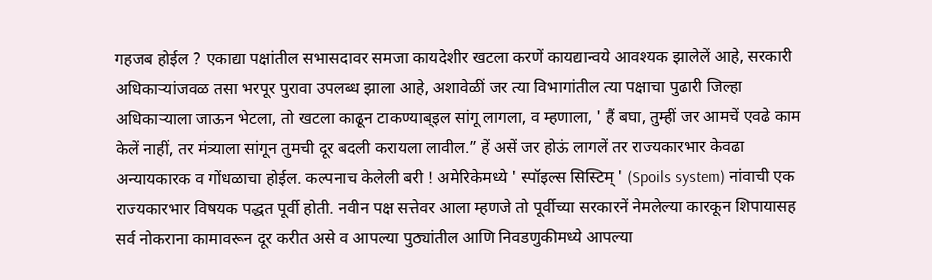गहजब होईल ? एकाद्या पक्षांतील सभासदावर समजा कायदेशीर खटला करणें कायद्यान्वये आवश्यक झालेलें आहे, सरकारी अधिकाऱ्यांजवळ तसा भरपूर पुरावा उपलब्ध झाला आहे, अशावेळीं जर त्या विभागांतील त्या पक्षाचा पुढारी जिल्हा अधिकाऱ्याला जाऊन भेटला, तो खटला काढून टाकण्याब्इल सांगू लागला, व म्हणाला, ' हैं बघा, तुम्हीं जर आमचें एवढे काम केलें नाहीं, तर मंत्र्याला सांगून तुमची दूर बदली करायला लावील.” हें असें जर होऊं लागलें तर राज्यकारभार केवढा अन्यायकारक व गोंधळाचा होईल. कल्पनाच केलेली बरी ! अमेरिकेमध्ये ' स्पॉइल्स सिस्टिम्‌ ' (Spoils system) नांवाची एक राज्यकारभार विषयक पद्धत पूर्वी होती. नवीन पक्ष सत्तेवर आला म्हणजे तो पूर्वीच्या सरकारनें नेमलेल्या कारकून शिपायासह सर्व नोकराना कामावरून दूर करीत असे व आपल्या पुठ्यांतील आणि निवडणुकीमध्ये आपल्या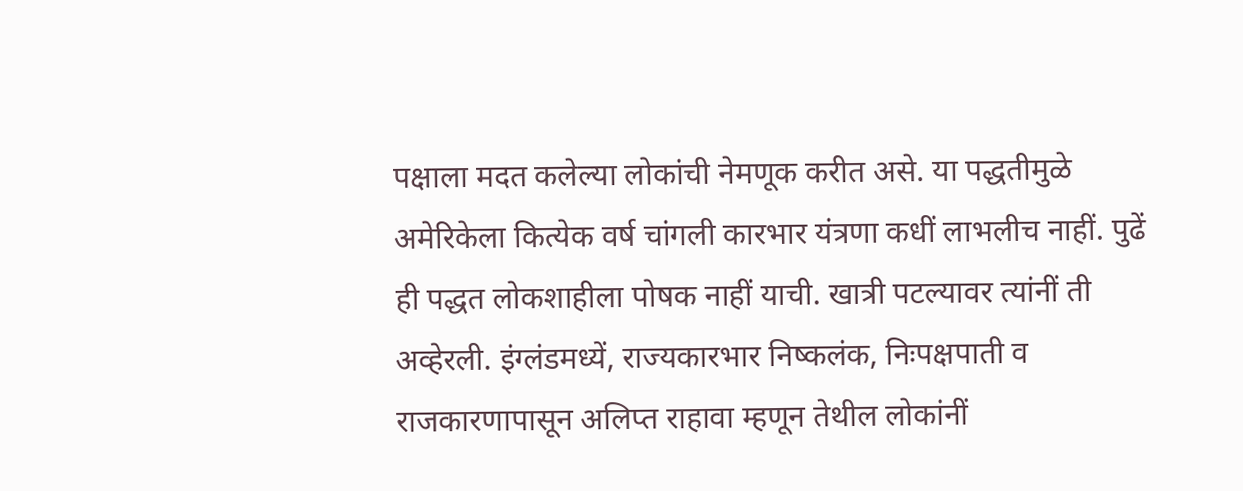पक्षाला मदत कलेल्या लोकांची नेमणूक करीत असे. या पद्धतीमुळे अमेरिकेला कित्येक वर्ष चांगली कारभार यंत्रणा कधीं लाभलीच नाहीं. पुढें ही पद्धत लोकशाहीला पोषक नाहीं याची. खात्री पटल्यावर त्यांनीं ती अव्हेरली. इंग्लंडमध्यें, राज्यकारभार निष्कलंक, निःपक्षपाती व राजकारणापासून अलिप्त राहावा म्हणून तेथील लोकांनीं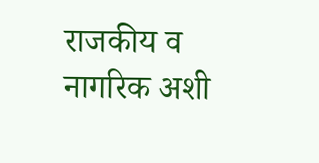राजकीय व नागरिक अशी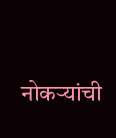नोकऱ्यांची